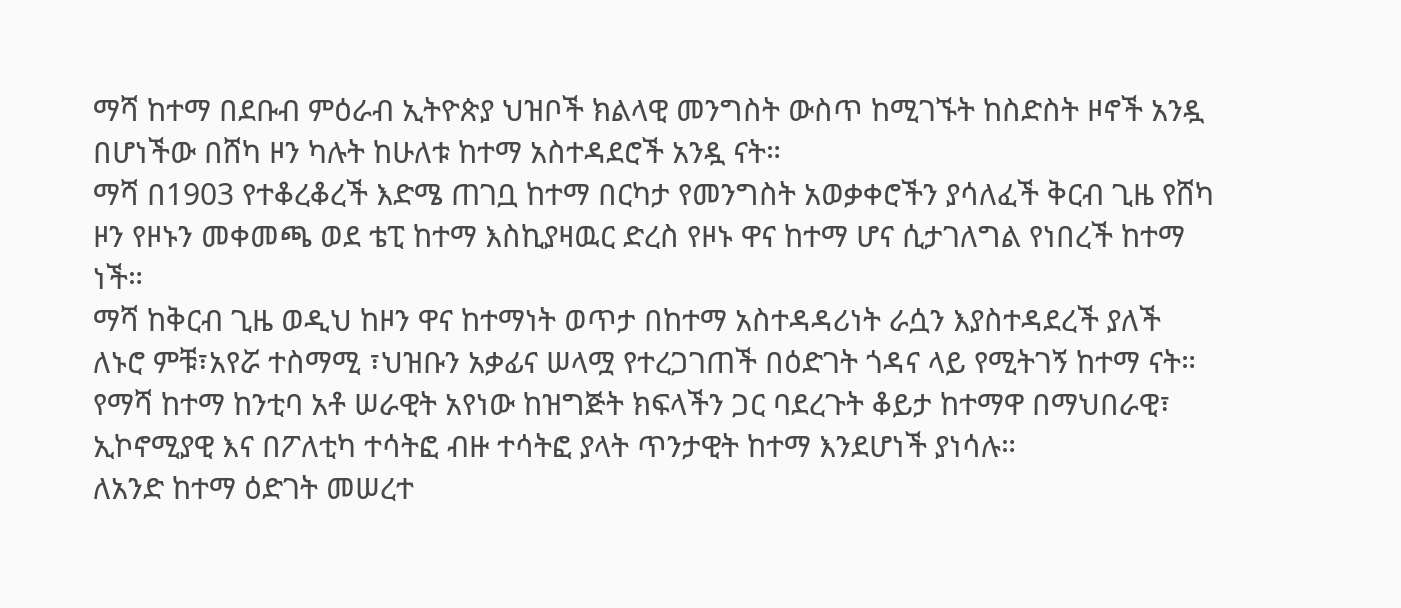ማሻ ከተማ በደቡብ ምዕራብ ኢትዮጵያ ህዝቦች ክልላዊ መንግስት ውስጥ ከሚገኙት ከስድስት ዞኖች አንዷ በሆነችው በሸካ ዞን ካሉት ከሁለቱ ከተማ አስተዳደሮች አንዷ ናት።
ማሻ በ1903 የተቆረቆረች እድሜ ጠገቧ ከተማ በርካታ የመንግስት አወቃቀሮችን ያሳለፈች ቅርብ ጊዜ የሸካ ዞን የዞኑን መቀመጫ ወደ ቴፒ ከተማ እስኪያዛዉር ድረስ የዞኑ ዋና ከተማ ሆና ሲታገለግል የነበረች ከተማ ነች።
ማሻ ከቅርብ ጊዜ ወዲህ ከዞን ዋና ከተማነት ወጥታ በከተማ አስተዳዳሪነት ራሷን እያስተዳደረች ያለች ለኑሮ ምቹ፣አየሯ ተስማሚ ፣ህዝቡን አቃፊና ሠላሟ የተረጋገጠች በዕድገት ጎዳና ላይ የሚትገኝ ከተማ ናት።
የማሻ ከተማ ከንቲባ አቶ ሠራዊት አየነው ከዝግጅት ክፍላችን ጋር ባደረጉት ቆይታ ከተማዋ በማህበራዊ፣ ኢኮኖሚያዊ እና በፖለቲካ ተሳትፎ ብዙ ተሳትፎ ያላት ጥንታዊት ከተማ እንደሆነች ያነሳሉ።
ለአንድ ከተማ ዕድገት መሠረተ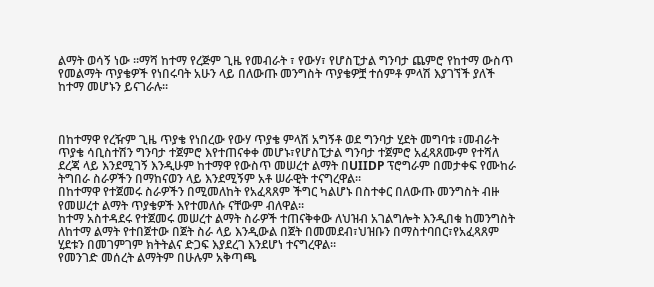ልማት ወሳኝ ነው ።ማሻ ከተማ የረጅም ጊዜ የመብራት ፣ የውሃ፣ የሆስፒታል ግንባታ ጨምሮ የከተማ ውስጥ የመልማት ጥያቄዎች የነበሩባት አሁን ላይ በለውጡ መንግስት ጥያቄዎቿ ተሰምቶ ምላሽ እያገኘች ያለች ከተማ መሆኑን ይናገራሉ።



በከተማዋ የረዥም ጊዜ ጥያቄ የነበረው የውሃ ጥያቄ ምላሽ አግኝቶ ወደ ግንባታ ሂደት መግባቱ ፣መብራት ጥያቄ ሳቢስተሽን ግንባታ ተጀምሮ እየተጠናቀቀ መሆኑ፣የሆስፒታል ግንባታ ተጀምሮ አፈጻጸሙም የተሻለ ደረጃ ላይ እንደሚገኝ እንዲሁም ከተማዋ የውስጥ መሠረተ ልማት በUIIDP ፕሮግራም በመታቀፍ የሙከራ ትግበራ ስራዎችን በማከናወን ላይ እንደሚኝም አቶ ሠራዊት ተናግረዋል።
በከተማዋ የተጀመሩ ስራዎችን በሚመለከት የአፈጻጸም ችግር ካልሆኑ በስተቀር በለውጡ መንግስት ብዙ የመሠረተ ልማት ጥያቄዎች እየተመለሱ ናቸውም ብለዋል።
ከተማ አስተዳደሩ የተጀመሩ መሠረተ ልማት ስራዎች ተጠናቅቀው ለህዝብ አገልግሎት እንዲበቁ ከመንግስት ለከተማ ልማት የተበጀተው በጀት ስራ ላይ እንዲውል በጀት በመመደብ፣ህዝቡን በማስተባበር፣የአፈጻጸም ሂደቱን በመገምገም ክትትልና ድጋፍ እያደረገ እንደሆነ ተናግረዋል።
የመንገድ መሰረት ልማትም በሁሉም አቅጣጫ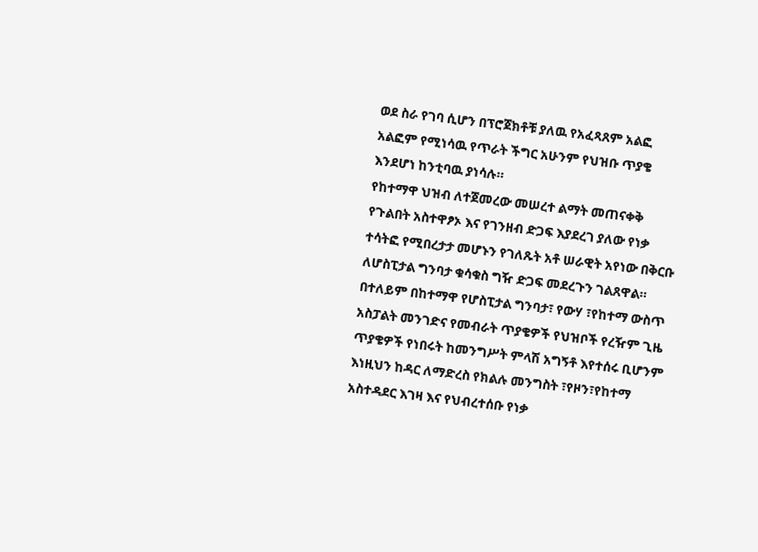ወደ ስራ የገባ ሲሆን በፕሮጀክቶቹ ያለዉ የአፈጻጸም አልፎ አልፎም የሚነሳዉ የጥራት ችግር አሁንም የህዝቡ ጥያቄ እንደሆነ ከንቲባዉ ያነሳሉ።
የከተማዋ ህዝብ ለተጀመረው መሠረተ ልማት መጠናቀቅ የጉልበት አስተዋፆኦ እና የገንዘብ ድጋፍ እያደረገ ያለው የነቃ ተሳትፎ የሚበረታታ መሆኑን የገለጹት አቶ ሠራዊት አየነው በቅርቡ ለሆስፒታል ግንባታ ቁሳቁስ ግዥ ድጋፍ መደረጉን ገልጸዋል።
በተለይም በከተማዋ የሆስፒታል ግንባታ፣ የውሃ ፣የከተማ ውስጥ አስፓልት መንገድና የመብራት ጥያቄዎች የህዝቦች የረዥም ጊዜ ጥያቄዎች የነበሩት ከመንግሥት ምላሽ አግኝቶ እየተሰሩ ቢሆንም እነዚህን ከዳር ለማድረስ የክልሉ መንግስት ፣የዞን፣የከተማ አስተዳደር እገዛ እና የህብረተሰቡ የነቃ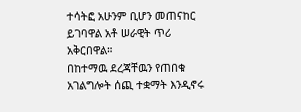ተሳትፎ አሁንም ቢሆን መጠናከር ይገባዋል አቶ ሠራዊት ጥሪ አቅርበዋል።
በከተማዉ ደረጃቸዉን የጠበቁ አገልግሎት ሰጪ ተቋማት እንዲኖሩ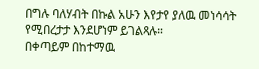በግሉ ባለሃብት በኩል አሁን እየታየ ያለዉ መነሳሳት የሚበረታታ እንደሆነም ይገልጻሉ።
በቀጣይም በከተማዉ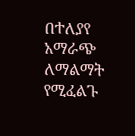በተለያየ አማራጭ ለማልማት የሚፈልጉ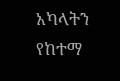አካላትን የከተማ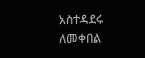አስተዳደሩ ለመቀበል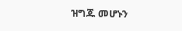ዝግጁ መሆኑን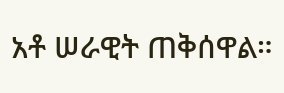አቶ ሠራዊት ጠቅሰዋል።